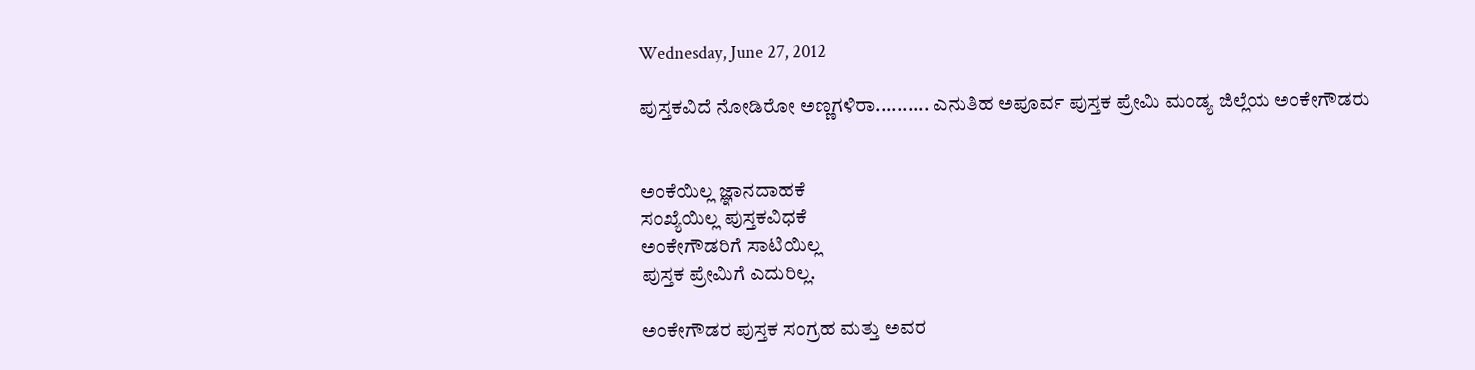Wednesday, June 27, 2012

ಪುಸ್ತಕವಿದೆ ನೋಡಿರೋ ಅಣ್ಣಗಳಿರಾ.......... ಎನುತಿಹ ಅಪೂರ್ವ ಪುಸ್ತಕ ಪ್ರೇಮಿ ಮಂಡ್ಯ ಜಿಲ್ಲೆಯ ಅಂಕೇಗೌಡರು


ಅಂಕೆಯಿಲ್ಲ ಜ್ಞಾನದಾಹಕೆ
ಸಂಖ್ಯೆಯಿಲ್ಲ ಪುಸ್ತಕವಿಧಕೆ
ಅಂಕೇಗೌಡರಿಗೆ ಸಾಟಿಯಿಲ್ಲ
ಪುಸ್ತಕ ಪ್ರೇಮಿಗೆ ಎದುರಿಲ್ಲ.

ಅಂಕೇಗೌಡರ ಪುಸ್ತಕ ಸಂಗ್ರಹ ಮತ್ತು ಅವರ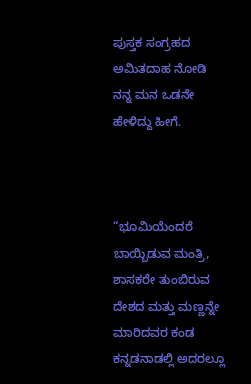ಪುಸ್ತಕ ಸಂಗ್ರಹದ ಅಮಿತದಾಹ ನೋಡಿ ನನ್ನ ಮನ ಒಡನೇ ಹೇಳಿದ್ದು ಹೀಗೆ.



“ಭೂಮಿಯೆಂದರೆ ಬಾಯ್ಬಿಡುವ ಮಂತ್ರಿ, ಶಾಸಕರೇ ತುಂಬಿರುವ ದೇಶದ ಮತ್ತು ಮಣ್ಣನ್ನೇ ಮಾರಿದವರ ಕಂಡ ಕನ್ನಡನಾಡಲ್ಲಿ ಅದರಲ್ಲೂ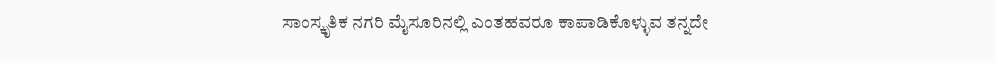ಸಾಂಸ್ಕೃತಿಕ ನಗರಿ ಮೈಸೂರಿನಲ್ಲಿ ಎಂತಹವರೂ ಕಾಪಾಡಿಕೊಳ್ಳುವ ತನ್ನದೇ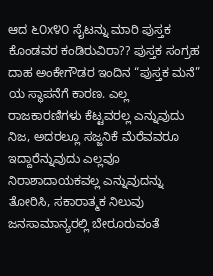ಆದ ೬೦x೪೦ ಸೈಟನ್ನು ಮಾರಿ ಪುಸ್ತಕ ಕೊಂಡವರ ಕಂಡಿರುವಿರಾ?? ಪುಸ್ತಕ ಸಂಗ್ರಹ ದಾಹ ಅಂಕೇಗೌಡರ ಇಂದಿನ “ಪುಸ್ತಕ ಮನೆ” ಯ ಸ್ಥಾಪನೆಗೆ ಕಾರಣ. ಎಲ್ಲ ರಾಜಕಾರಣಿಗಳು ಕೆಟ್ಟವರಲ್ಲ ಎನ್ನುವುದು ನಿಜ, ಅದರಲ್ಲೂ ಸಜ್ಜನಿಕೆ ಮೆರೆವವರೂ ಇದ್ದಾರೆನ್ನುವುದು ಎಲ್ಲವೂ ನಿರಾಶಾದಾಯಕವಲ್ಲ ಎನ್ನುವುದನ್ನು ತೋರಿಸಿ, ಸಕಾರಾತ್ಮಕ ನಿಲುವು ಜನಸಾಮಾನ್ಯರಲ್ಲಿ ಬೇರೂರುವಂತೆ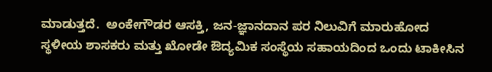ಮಾಡುತ್ತದೆ.  ಅಂಕೇಗೌಡರ ಆಸಕ್ತಿ, ಜನ-ಜ್ಞಾನದಾನ ಪರ ನಿಲುವಿಗೆ ಮಾರುಹೋದ ಸ್ಥಳೀಯ ಶಾಸಕರು ಮತ್ತು ಖೋಡೇ ಔದ್ಯಮಿಕ ಸಂಸ್ಥೆಯ ಸಹಾಯದಿಂದ ಒಂದು ಟಾಕೀಸಿನ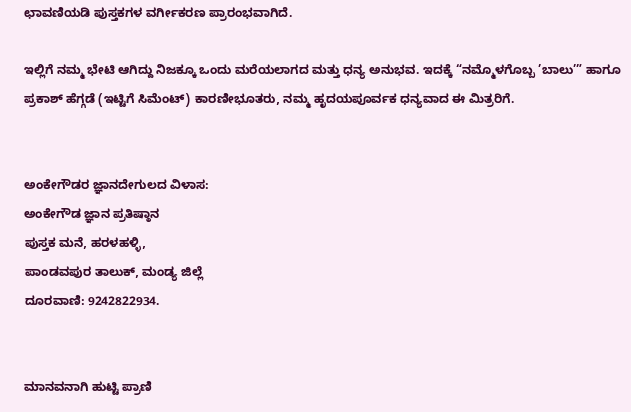ಛಾವಣಿಯಡಿ ಪುಸ್ತಕಗಳ ವರ್ಗೀಕರಣ ಪ್ರಾರಂಭವಾಗಿದೆ.

ಇಲ್ಲಿಗೆ ನಮ್ಮ ಭೇಟಿ ಆಗಿದ್ದು ನಿಜಕ್ಕೂ ಒಂದು ಮರೆಯಲಾಗದ ಮತ್ತು ಧನ್ಯ ಅನುಭವ. ಇದಕ್ಕೆ “ನಮ್ಮೊಳಗೊಬ್ಬ ’ಬಾಲು’” ಹಾಗೂ ಪ್ರಕಾಶ್ ಹೆಗ್ಗಡೆ (ಇಟ್ಟಿಗೆ ಸಿಮೆಂಟ್) ಕಾರಣೀಭೂತರು, ನಮ್ಮ ಹೃದಯಪೂರ್ವಕ ಧನ್ಯವಾದ ಈ ಮಿತ್ರರಿಗೆ.


ಅಂಕೇಗೌಡರ ಜ್ಞಾನದೇಗುಲದ ವಿಳಾಸ:
ಅಂಕೇಗೌಡ ಜ್ಞಾನ ಪ್ರತಿಷ್ಠಾನ
ಪುಸ್ತಕ ಮನೆ, ಹರಳಹಳ್ಳಿ,
ಪಾಂಡವಪುರ ತಾಲುಕ್, ಮಂಡ್ಯ ಜಿಲ್ಲೆ
ದೂರವಾಣಿ: 9242822934.


ಮಾನವನಾಗಿ ಹುಟ್ಟಿ ಪ್ರಾಣಿ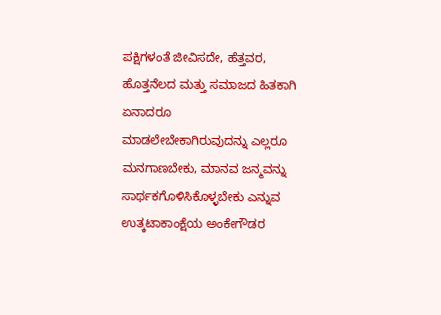ಪಕ್ಷಿಗಳಂತೆ ಜೀವಿಸದೇ, ಹೆತ್ತವರ, ಹೊತ್ತನೆಲದ ಮತ್ತು ಸಮಾಜದ ಹಿತಕಾಗಿ ಏನಾದರೂ ಮಾಡಲೇಬೇಕಾಗಿರುವುದನ್ನು ಎಲ್ಲರೂ ಮನಗಾಣಬೇಕು, ಮಾನವ ಜನ್ಮವನ್ನು ಸಾರ್ಥಕಗೊಳಿಸಿಕೊಳ್ಳಬೇಕು ಎನ್ನುವ ಉತ್ಕಟಾಕಾಂಕ್ಷೆಯ ಅಂಕೇಗೌಡರ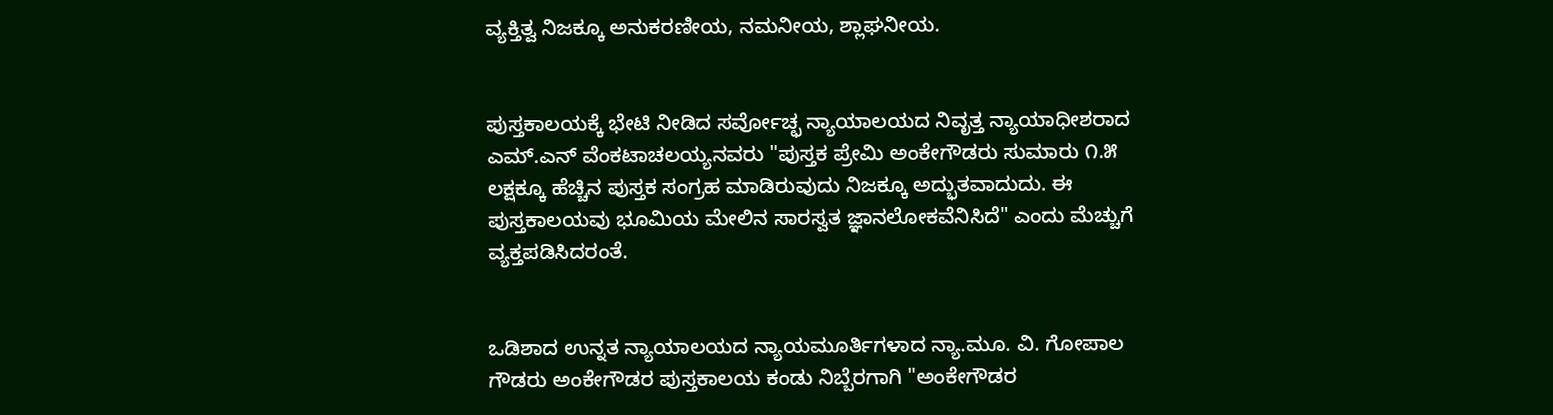ವ್ಯಕ್ತಿತ್ವ ನಿಜಕ್ಕೂ ಅನುಕರಣೀಯ, ನಮನೀಯ, ಶ್ಲಾಘನೀಯ.


ಪುಸ್ತಕಾಲಯಕ್ಕೆ ಭೇಟಿ ನೀಡಿದ ಸರ್ವೋಚ್ಛ ನ್ಯಾಯಾಲಯದ ನಿವೃತ್ತ ನ್ಯಾಯಾಧೀಶರಾದ ಎಮ್.ಎನ್ ವೆಂಕಟಾಚಲಯ್ಯನವರು "ಪುಸ್ತಕ ಪ್ರೇಮಿ ಅಂಕೇಗೌಡರು ಸುಮಾರು ೧.೫ ಲಕ್ಷಕ್ಕೂ ಹೆಚ್ಚಿನ ಪುಸ್ತಕ ಸಂಗ್ರಹ ಮಾಡಿರುವುದು ನಿಜಕ್ಕೂ ಅದ್ಭುತವಾದುದು. ಈ ಪುಸ್ತಕಾಲಯವು ಭೂಮಿಯ ಮೇಲಿನ ಸಾರಸ್ವತ ಜ್ಞಾನಲೋಕವೆನಿಸಿದೆ" ಎಂದು ಮೆಚ್ಚುಗೆ ವ್ಯಕ್ತಪಡಿಸಿದರಂತೆ.


ಒಡಿಶಾದ ಉನ್ನತ ನ್ಯಾಯಾಲಯದ ನ್ಯಾಯಮೂರ್ತಿಗಳಾದ ನ್ಯಾ.ಮೂ. ವಿ. ಗೋಪಾಲ ಗೌಡರು ಅಂಕೇಗೌಡರ ಪುಸ್ತಕಾಲಯ ಕಂಡು ನಿಬ್ಬೆರಗಾಗಿ "ಅಂಕೇಗೌಡರ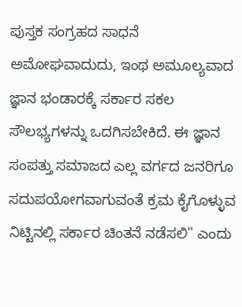ಪುಸ್ತಕ ಸಂಗ್ರಹದ ಸಾಧನೆ ಅಮೋಘವಾದುದು, ಇಂಥ ಅಮೂಲ್ಯವಾದ ಜ್ಞಾನ ಭಂಡಾರಕ್ಕೆ ಸರ್ಕಾರ ಸಕಲ ಸೌಲಭ್ಯಗಳನ್ನು ಒದಗಿಸಬೇಕಿದೆ. ಈ ಜ್ಞಾನ ಸಂಪತ್ತು ಸಮಾಜದ ಎಲ್ಲ ವರ್ಗದ ಜನರಿಗೂ ಸದುಪಯೋಗವಾಗುವಂತೆ ಕ್ರಮ ಕೈಗೊಳ್ಳುವ ನಿಟ್ಟಿನಲ್ಲಿ ಸರ್ಕಾರ ಚಿಂತನೆ ನಡೆಸಲಿ" ಎಂದು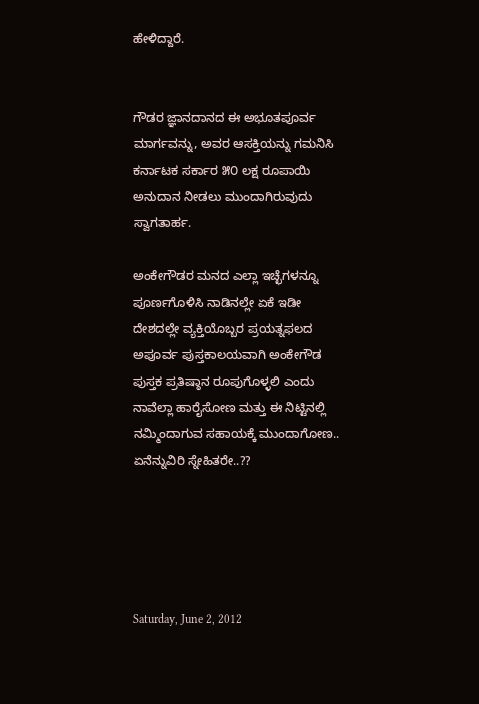ಹೇಳಿದ್ದಾರೆ.


ಗೌಡರ ಜ್ಞಾನದಾನದ ಈ ಅಭೂತಪೂರ್ವ ಮಾರ್ಗವನ್ನು, ಅವರ ಆಸಕ್ತಿಯನ್ನು ಗಮನಿಸಿ ಕರ್ನಾಟಕ ಸರ್ಕಾರ ೫೦ ಲಕ್ಷ ರೂಪಾಯಿ ಅನುದಾನ ನೀಡಲು ಮುಂದಾಗಿರುವುದು ಸ್ವಾಗತಾರ್ಹ.

ಅಂಕೇಗೌಡರ ಮನದ ಎಲ್ಲಾ ಇಚ್ಛೆಗಳನ್ನೂ ಪೂರ್ಣಗೊಳಿಸಿ ನಾಡಿನಲ್ಲೇ ಏಕೆ ಇಡೀ ದೇಶದಲ್ಲೇ ವ್ಯಕ್ತಿಯೊಬ್ಬರ ಪ್ರಯತ್ನಫಲದ ಅಪೂರ್ವ ಪುಸ್ತಕಾಲಯವಾಗಿ ಅಂಕೇಗೌಡ ಪುಸ್ತಕ ಪ್ರತಿಷ್ಠಾನ ರೂಪುಗೊಳ್ಳಲಿ ಎಂದು ನಾವೆಲ್ಲಾ ಹಾರೈಸೋಣ ಮತ್ತು ಈ ನಿಟ್ಟಿನಲ್ಲಿ ನಮ್ಮಿಂದಾಗುವ ಸಹಾಯಕ್ಕೆ ಮುಂದಾಗೋಣ.. ಏನೆನ್ನುವಿರಿ ಸ್ನೇಹಿತರೇ..??





Saturday, June 2, 2012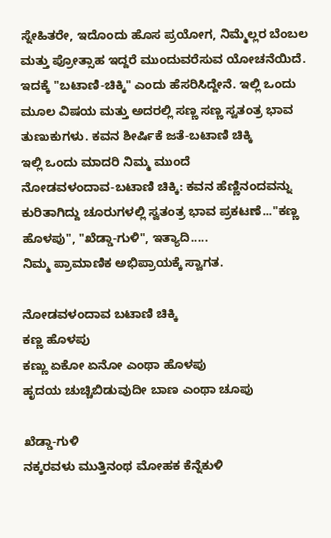ಸ್ನೇಹಿತರೇ, ಇದೊಂದು ಹೊಸ ಪ್ರಯೋಗ, ನಿಮ್ಮೆಲ್ಲರ ಬೆಂಬಲ ಮತ್ತು ಪ್ರೋತ್ಸಾಹ ಇದ್ದರೆ ಮುಂದುವರೆಸುವ ಯೋಚನೆಯಿದೆ. ಇದಕ್ಕೆ "ಬಟಾಣಿ-ಚಿಕ್ಕಿ" ಎಂದು ಹೆಸರಿಸಿದ್ದೇನೆ. ಇಲ್ಲಿ ಒಂದು ಮೂಲ ವಿಷಯ ಮತ್ತು ಅದರಲ್ಲಿ ಸಣ್ಣ ಸಣ್ಣ ಸ್ವತಂತ್ರ ಭಾವ ತುಣುಕುಗಳು. ಕವನ ಶೀರ್ಷಿಕೆ ಜತೆ-ಬಟಾಣಿ ಚಿಕ್ಕಿ
ಇಲ್ಲಿ ಒಂದು ಮಾದರಿ ನಿಮ್ಮ ಮುಂದೆ
ನೋಡವಳಂದಾವ-ಬಟಾಣಿ ಚಿಕ್ಕಿ: ಕವನ ಹೆಣ್ಣಿನಂದವನ್ನು ಕುರಿತಾಗಿದ್ದು ಚೂರುಗಳಲ್ಲಿ ಸ್ವತಂತ್ರ ಭಾವ ಪ್ರಕಟಣೆ..."ಕಣ್ಣ ಹೊಳಪು", "ಖೆಡ್ಡಾ-ಗುಳಿ", ಇತ್ಯಾದಿ.....
ನಿಮ್ಮ ಪ್ರಾಮಾಣಿಕ ಅಭಿಪ್ರಾಯಕ್ಕೆ ಸ್ವಾಗತ.

ನೋಡವಳಂದಾವ ಬಟಾಣಿ ಚಿಕ್ಕಿ
ಕಣ್ಣ ಹೊಳಪು
ಕಣ್ಣು ಏಕೋ ಏನೋ ಎಂಥಾ ಹೊಳಪು
ಹೃದಯ ಚುಚ್ಚಿಬಿಡುವುದೀ ಬಾಣ ಎಂಥಾ ಚೂಪು

ಖೆಡ್ಡಾ-ಗುಳಿ
ನಕ್ಕರವಳು ಮುತ್ತಿನಂಥ ಮೋಹಕ ಕೆನ್ನೆಕುಳಿ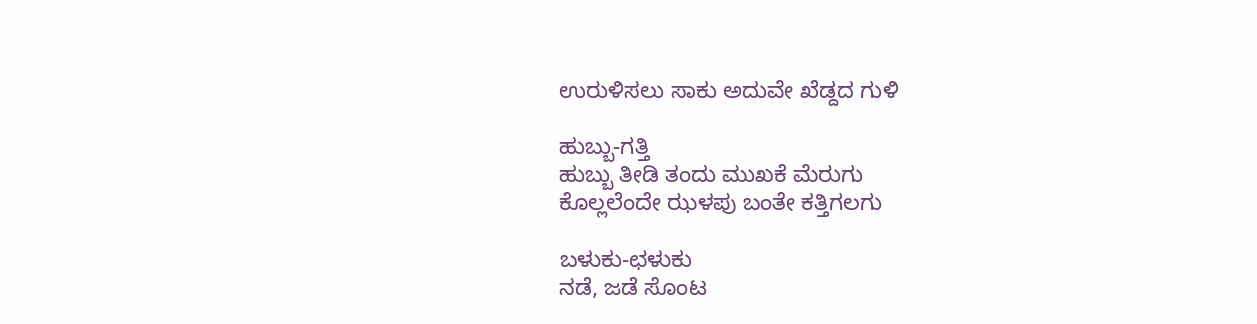ಉರುಳಿಸಲು ಸಾಕು ಅದುವೇ ಖೆಡ್ದದ ಗುಳಿ

ಹುಬ್ಬು-ಗತ್ತಿ
ಹುಬ್ಬು ತೀಡಿ ತಂದು ಮುಖಕೆ ಮೆರುಗು
ಕೊಲ್ಲಲೆಂದೇ ಝಳಪು ಬಂತೇ ಕತ್ತಿಗಲಗು

ಬಳುಕು-ಛಳುಕು
ನಡೆ, ಜಡೆ ಸೊಂಟ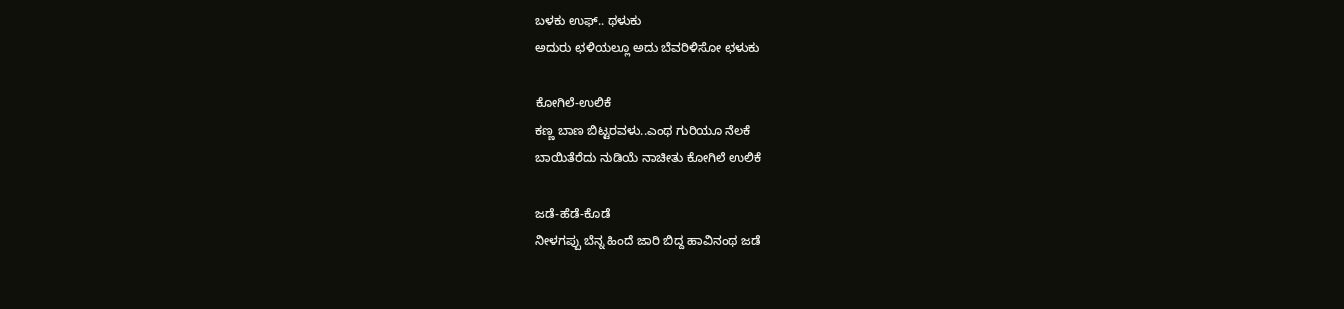ಬಳಕು ಉಫ್.. ಥಳುಕು
ಅದುರು ಛಳಿಯಲ್ಲೂ ಅದು ಬೆವರಿಳಿಸೋ ಛಳುಕು

ಕೋಗಿಲೆ-ಉಲಿಕೆ
ಕಣ್ಣ ಬಾಣ ಬಿಟ್ಟರವಳು..ಎಂಥ ಗುರಿಯೂ ನೆಲಕೆ
ಬಾಯಿತೆರೆದು ನುಡಿಯೆ ನಾಚೀತು ಕೋಗಿಲೆ ಉಲಿಕೆ

ಜಡೆ-ಹೆಡೆ-ಕೊಡೆ
ನೀಳಗಪ್ಪು ಬೆನ್ನ ಹಿಂದೆ ಜಾರಿ ಬಿದ್ದ ಹಾವಿನಂಥ ಜಡೆ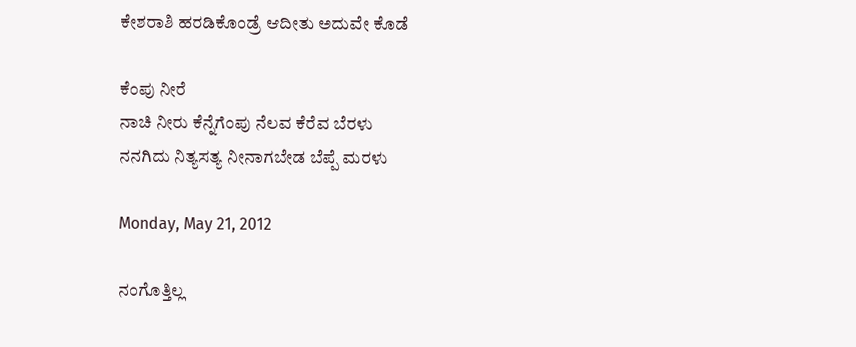ಕೇಶರಾಶಿ ಹರಡಿಕೊಂಡ್ರೆ ಆದೀತು ಅದುವೇ ಕೊಡೆ

ಕೆಂಪು ನೀರೆ
ನಾಚಿ ನೀರು ಕೆನ್ನೆಗೆಂಪು ನೆಲವ ಕೆರೆವ ಬೆರಳು
ನನಗಿದು ನಿತ್ಯಸತ್ಯ ನೀನಾಗಬೇಡ ಬೆಪ್ಪೆ ಮರಳು

Monday, May 21, 2012

ನಂಗೊತ್ತಿಲ್ಲ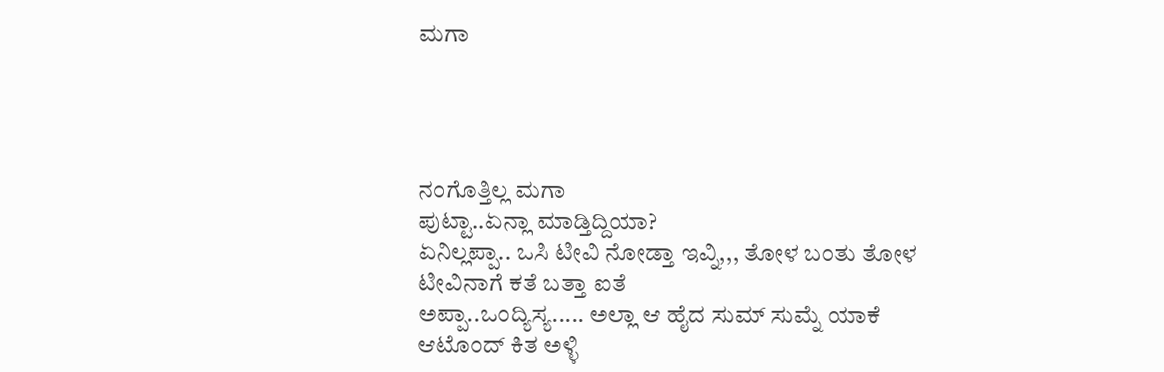ಮಗಾ




ನಂಗೊತ್ತಿಲ್ಲ ಮಗಾ
ಪುಟ್ಟಾ..ಏನ್ಲಾ ಮಾಡ್ತಿದ್ದಿಯಾ?
ಏನಿಲ್ಲಪ್ಪಾ.. ಒಸಿ ಟೀವಿ ನೋಡ್ತಾ ಇವ್ನಿ,,, ತೋಳ ಬಂತು ತೋಳ ಟೀವಿನಾಗೆ ಕತೆ ಬತ್ತಾ ಐತೆ
ಅಪ್ಪಾ..ಒಂದ್ಯಿಸ್ಯ..... ಅಲ್ಲಾ ಆ ಹೈದ ಸುಮ್ ಸುಮ್ನೆ ಯಾಕೆ ಆಟೊಂದ್ ಕಿತ ಅಳ್ಳಿ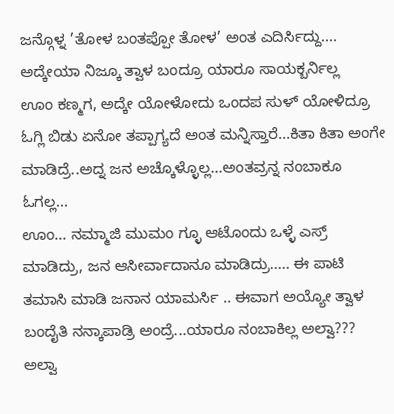ಜನ್ಗೊಳ್ನ ’ತೋಳ ಬಂತಪ್ಪೋ ತೋಳ’ ಅಂತ ಎದಿರ್ಸಿದ್ದು.... ಅದ್ಕೇಯಾ ನಿಜ್ಕೂ ತ್ವಾಳ ಬಂದ್ರೂ ಯಾರೂ ಸಾಯಕ್ಬರ್ನಿಲ್ಲ
ಊಂ ಕಣ್ಮಗ, ಅದ್ಕೇ ಯೋಳೋದು ಒಂದಪ ಸುಳ್ ಯೋಳಿದ್ರೂ ಓಗ್ಲಿ ಬಿಡು ಏನೋ ತಪ್ಪಾಗ್ಯದೆ ಅಂತ ಮನ್ನಿಸ್ತಾರೆ...ಕಿತಾ ಕಿತಾ ಅಂಗೇ ಮಾಡಿದ್ರೆ..ಅದ್ನ ಜನ ಅಚ್ಕೊಳ್ಳೊಲ್ಲ...ಅಂತವ್ರನ್ನ ನಂಬಾಕೂ ಓಗಲ್ಲ...
ಊಂ... ನಮ್ಮಾಜಿ ಮುಮಂ ಗ್ಳೂ ಆಟೊಂದು ಒಳ್ಳೆ ಎಸ್ರ್ ಮಾಡಿದ್ರು, ಜನ ಆಸೀರ್ವಾದಾನೂ ಮಾಡಿದ್ರು..... ಈ ಪಾಟಿ ತಮಾಸಿ ಮಾಡಿ ಜನಾನ ಯಾಮರ್ಸಿ .. ಈವಾಗ ಅಯ್ಯೋ ತ್ವಾಳ ಬಂದೈತಿ ನನ್ಕಾಪಾಡ್ರಿ ಅಂದ್ರೆ...ಯಾರೂ ನಂಬಾಕಿಲ್ಲ ಅಲ್ವಾ???
ಅಲ್ವಾ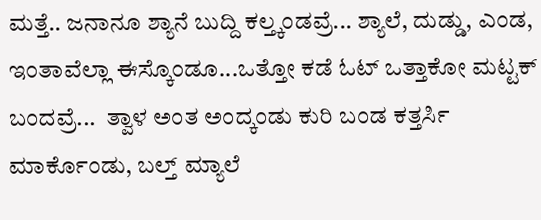ಮತ್ತೆ.. ಜನಾನೂ ಶ್ಯಾನೆ ಬುದ್ದಿ ಕಲ್ತ್ಕಂಡವ್ರೆ... ಶ್ಯಾಲೆ, ದುಡ್ಡು, ಎಂಡ, ಇಂತಾವೆಲ್ಲಾ ಈಸ್ಕೊಂಡೂ...ಒತ್ತೋ ಕಡೆ ಓಟ್ ಒತ್ತಾಕೋ ಮಟ್ಟಕ್ ಬಂದವ್ರೆ...  ತ್ವಾಳ ಅಂತ ಅಂದ್ಕಂಡು ಕುರಿ ಬಂಡ ಕತ್ತರ್ಸಿ ಮಾರ್ಕೊಂಡು, ಬಲ್ತ್ ಮ್ಯಾಲೆ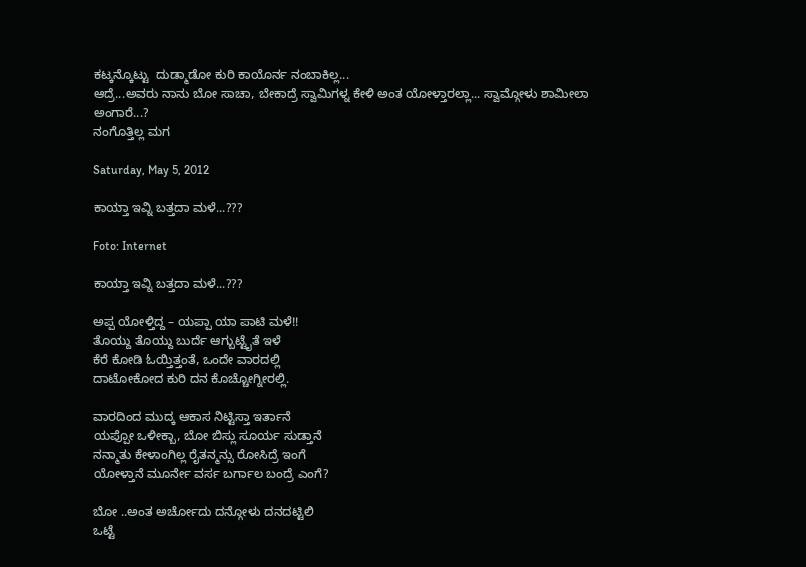ಕಟ್ಕನ್ಕೊಟ್ಟು  ದುಡ್ಮಾಡೋ ಕುರಿ ಕಾಯೊರ್ನ ನಂಬಾಕಿಲ್ಲ...
ಆದ್ರೆ...ಅವರು ನಾನು ಬೋ ಸಾಚಾ, ಬೇಕಾದ್ರೆ ಸ್ವಾಮಿಗಳ್ನ ಕೇಳಿ ಅಂತ ಯೋಳ್ತಾರಲ್ಲಾ... ಸ್ವಾಮ್ಗೋಳು ಶಾಮೀಲಾ ಅಂಗಾರೆ...?
ನಂಗೊತ್ತಿಲ್ಲ ಮಗ

Saturday, May 5, 2012

ಕಾಯ್ತಾ ಇವ್ನಿ ಬತ್ತದಾ ಮಳೆ...???

Foto: Internet

ಕಾಯ್ತಾ ಇವ್ನಿ ಬತ್ತದಾ ಮಳೆ...???

ಅಪ್ಪ ಯೋಳ್ತಿದ್ದ – ಯಪ್ಪಾ ಯಾ ಪಾಟಿ ಮಳೆ!!
ತೊಯ್ದು ತೊಯ್ದು ಬುರ್ದೆ ಆಗ್ಬುಟ್ಟೈತೆ ಇಳೆ
ಕೆರೆ ಕೋಡಿ ಓಯ್ತಿತ್ತಂತೆ, ಒಂದೇ ವಾರದಲ್ಲಿ
ದಾಟೋಕೋದ ಕುರಿ ದನ ಕೊಚ್ಚೋಗ್ನೀರಲ್ಲಿ.

ವಾರದಿಂದ ಮುದ್ಕ ಆಕಾಸ ನಿಟ್ಟಿಸ್ತಾ ಇರ್ತಾನೆ
ಯಪ್ಪೋ ಒಳೀಕ್ಬಾ, ಬೋ ಬಿಸ್ಲು ಸೂರ್ಯ ಸುಡ್ತಾನೆ
ನನ್ಮಾತು ಕೇಳಾಂಗಿಲ್ಲ ರೈತನ್ಮನ್ಸು ರೋಸಿದ್ರೆ ಇಂಗೆ
ಯೋಳ್ತಾನೆ ಮೂರ್ನೇ ವರ್ಸ ಬರ್ಗಾಲ ಬಂದ್ರೆ ಎಂಗೆ?

ಬೋ ..ಅಂತ ಅರ್ಚೋದು ದನ್ಗೋಳು ದನದಟ್ಟಿಲಿ
ಒಟ್ಟೆ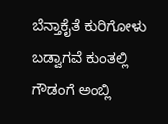ಬೆನ್ತಾಕೈತೆ ಕುರಿಗೋಳು ಬಡ್ವಾಗವೆ ಕುಂತಲ್ಲಿ
ಗೌಡಂಗೆ ಅಂಬ್ಲಿ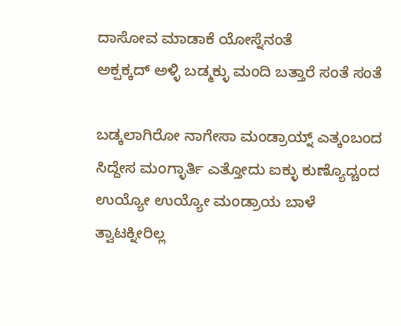ದಾಸೋವ ಮಾಡಾಕೆ ಯೋಸ್ನೆನಂತೆ
ಅಕ್ಪಕ್ಕದ್ ಅಳ್ಳಿ ಬಡ್ಮಕ್ಳು ಮಂದಿ ಬತ್ತಾರೆ ಸಂತೆ ಸಂತೆ

ಬಡ್ಕಲಾಗಿರೋ ನಾಗೇಸಾ ಮಂಡ್ರಾಯ್ನ್ ಎತ್ಕಂಬಂದ
ಸಿದ್ದೇಸ ಮಂಗ್ಳಾರ್ತಿ ಎತ್ತೋದು ಐಕ್ಳು ಕುಣ್ಯೊದ್ಚಂದ
ಉಯ್ಯೋ ಉಯ್ಯೋ ಮಂಡ್ರಾಯ ಬಾಳೆ ತ್ವಾಟಕ್ನೀರಿಲ್ಲ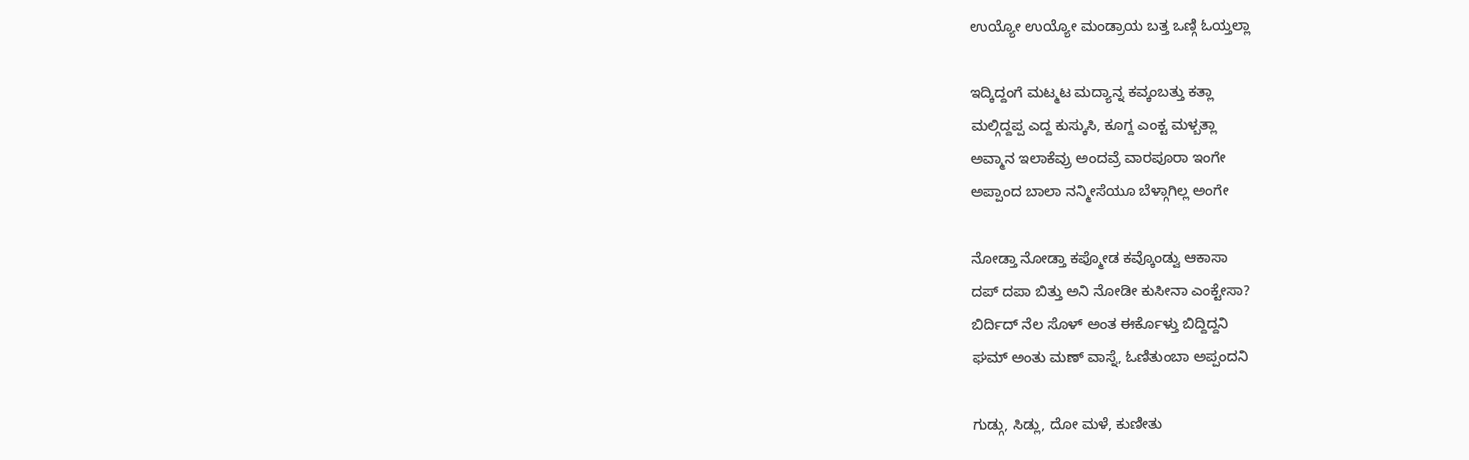ಉಯ್ಯೋ ಉಯ್ಯೋ ಮಂಡ್ರಾಯ ಬತ್ತ ಒಣ್ಗಿ ಓಯ್ತಲ್ಲಾ

ಇದ್ಕಿದ್ದಂಗೆ ಮಟ್ಮಟ ಮದ್ಯಾನ್ನ ಕವ್ಕಂಬತ್ತು ಕತ್ಲಾ
ಮಲ್ಗಿದ್ದಪ್ಪ ಎದ್ದ ಕುಸ್ಕುಸಿ, ಕೂಗ್ದ ಎಂಕ್ಟ ಮಳ್ಬತ್ಲಾ
ಅವ್ಮಾನ ಇಲಾಕೆವ್ರು ಅಂದವ್ರೆ ವಾರಪೂರಾ ಇಂಗೇ
ಅಪ್ಪಾಂದ ಬಾಲಾ ನನ್ಮೀಸೆಯೂ ಬೆಳ್ಗಾಗಿಲ್ಲ ಅಂಗೇ

ನೋಡ್ತಾ ನೋಡ್ತಾ ಕಪ್ಮೋಡ ಕವ್ಕೊಂಡ್ವು ಆಕಾಸಾ
ದಪ್ ದಪಾ ಬಿತ್ತು ಅನಿ ನೋಡೀ ಕುಸೀನಾ ಎಂಕ್ಟೇಸಾ?
ಬಿರ್ದಿದ್ ನೆಲ ಸೊಳ್ ಅಂತ ಈರ್ಕೊಳ್ತು ಬಿದ್ದಿದ್ದನಿ
ಘಮ್ ಅಂತು ಮಣ್ ವಾಸ್ನೆ, ಓಣಿತುಂಬಾ ಅಪ್ಪಂದನಿ

ಗುಡ್ಗು, ಸಿಡ್ಲು, ದೋ ಮಳೆ, ಕುಣೀತು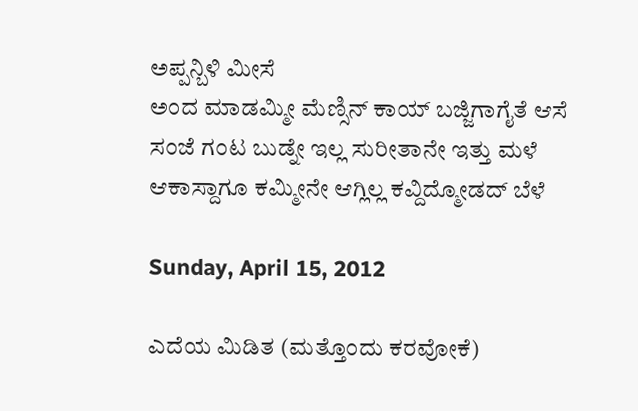ಅಪ್ಪನ್ಬಿಳಿ ಮೀಸೆ
ಅಂದ ಮಾಡಮ್ಮೀ ಮೆಣ್ಸಿನ್ ಕಾಯ್ ಬಜ್ಜಿಗಾಗೈತೆ ಆಸೆ
ಸಂಜೆ ಗಂಟ ಬುಡ್ನೇ ಇಲ್ಲ ಸುರೀತಾನೇ ಇತ್ತು ಮಳೆ
ಆಕಾಸ್ದಾಗೂ ಕಮ್ಮೀನೇ ಆಗ್ಲಿಲ್ಲ ಕವ್ದಿದ್ಮೋಡದ್ ಬೆಳೆ

Sunday, April 15, 2012

ಎದೆಯ ಮಿಡಿತ (ಮತ್ತೊಂದು ಕರವೋಕೆ)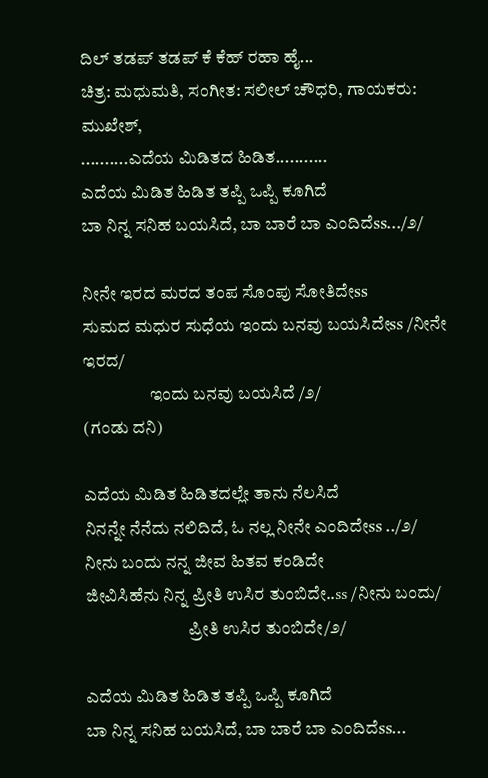ದಿಲ್ ತಡಪ್ ತಡಪ್ ಕೆ ಕೆಹ್ ರಹಾ ಹೈ...
ಚಿತ್ರ: ಮಧುಮತಿ, ಸಂಗೀತ: ಸಲೀಲ್ ಚೌಧರಿ, ಗಾಯಕರು: ಮುಖೇಶ್,
..........ಎದೆಯ ಮಿಡಿತದ ಹಿಡಿತ...........
ಎದೆಯ ಮಿಡಿತ ಹಿಡಿತ ತಪ್ಪಿ ಒಪ್ಪಿ ಕೂಗಿದೆ
ಬಾ ನಿನ್ನ ಸನಿಹ ಬಯಸಿದೆ, ಬಾ ಬಾರೆ ಬಾ ಎಂದಿದೆss.../೨/

ನೀನೇ ಇರದ ಮರದ ತಂಪ ಸೊಂಪು ಸೋತಿದೇss
ಸುಮದ ಮಧುರ ಸುಧೆಯ ಇಂದು ಬನವು ಬಯಸಿದೇss /ನೀನೇ ಇರದ/
                   ಇಂದು ಬನವು ಬಯಸಿದೆ /೨/                                           (ಗಂಡು ದನಿ)

ಎದೆಯ ಮಿಡಿತ ಹಿಡಿತದಲ್ಲೇ ತಾನು ನೆಲಸಿದೆ
ನಿನನ್ನೇ ನೆನೆದು ನಲಿದಿದೆ, ಓ ನಲ್ಲ ನೀನೇ ಎಂದಿದೇss ../೨/
ನೀನು ಬಂದು ನನ್ನ ಜೀವ ಹಿತವ ಕಂಡಿದೇ
ಜೀವಿಸಿಹೆನು ನಿನ್ನ ಪ್ರೀತಿ ಉಸಿರ ತುಂಬಿದೇ..ss /ನೀನು ಬಂದು/
                             ಪ್ರೀತಿ ಉಸಿರ ತುಂಬಿದೇ/೨/

ಎದೆಯ ಮಿಡಿತ ಹಿಡಿತ ತಪ್ಪಿ ಒಪ್ಪಿ ಕೂಗಿದೆ
ಬಾ ನಿನ್ನ ಸನಿಹ ಬಯಸಿದೆ, ಬಾ ಬಾರೆ ಬಾ ಎಂದಿದೆss...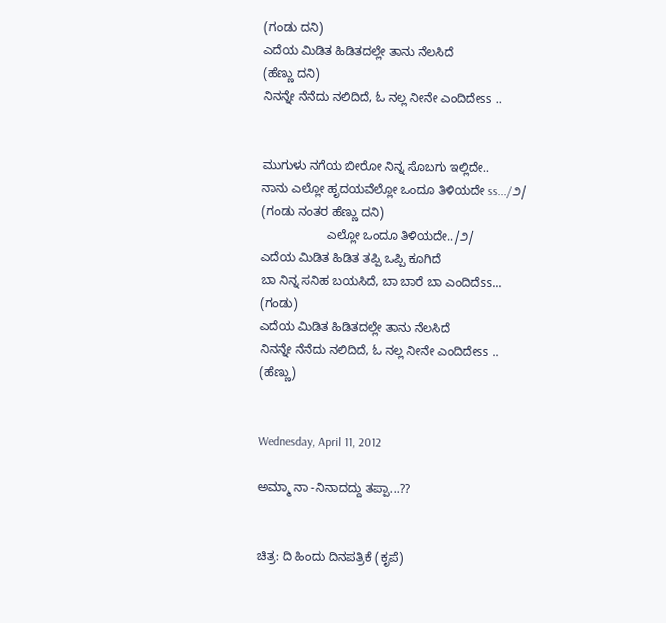(ಗಂಡು ದನಿ)
ಎದೆಯ ಮಿಡಿತ ಹಿಡಿತದಲ್ಲೇ ತಾನು ನೆಲಸಿದೆ                                                (ಹೆಣ್ಣು ದನಿ)
ನಿನನ್ನೇ ನೆನೆದು ನಲಿದಿದೆ, ಓ ನಲ್ಲ ನೀನೇ ಎಂದಿದೇss ..


ಮುಗುಳು ನಗೆಯ ಬೀರೋ ನಿನ್ನ ಸೊಬಗು ಇಲ್ಲಿದೇ..
ನಾನು ಎಲ್ಲೋ ಹೃದಯವೆಲ್ಲೋ ಒಂದೂ ತಿಳಿಯದೇ ss.../೨/          (ಗಂಡು ನಂತರ ಹೆಣ್ಣು ದನಿ)
                   ಎಲ್ಲೋ ಒಂದೂ ತಿಳಿಯದೇ../೨/
ಎದೆಯ ಮಿಡಿತ ಹಿಡಿತ ತಪ್ಪಿ ಒಪ್ಪಿ ಕೂಗಿದೆ
ಬಾ ನಿನ್ನ ಸನಿಹ ಬಯಸಿದೆ, ಬಾ ಬಾರೆ ಬಾ ಎಂದಿದೆss...                                         (ಗಂಡು)
ಎದೆಯ ಮಿಡಿತ ಹಿಡಿತದಲ್ಲೇ ತಾನು ನೆಲಸಿದೆ
ನಿನನ್ನೇ ನೆನೆದು ನಲಿದಿದೆ, ಓ ನಲ್ಲ ನೀನೇ ಎಂದಿದೇss ..                                         (ಹೆಣ್ಣು)


Wednesday, April 11, 2012

ಅಮ್ಮಾ ನಾ -ನಿನಾದದ್ದು ತಪ್ಪಾ...??


ಚಿತ್ರ: ದಿ ಹಿಂದು ದಿನಪತ್ರಿಕೆ (ಕೃಪೆ)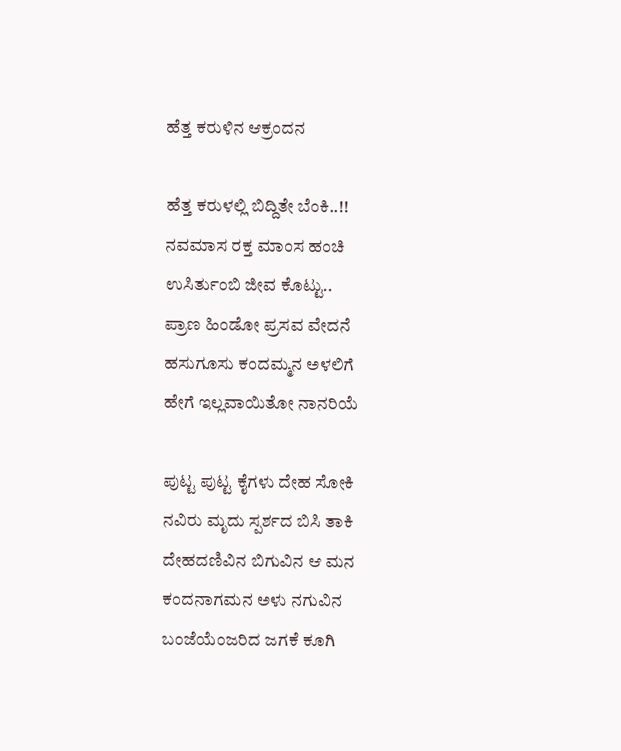ಹೆತ್ತ ಕರುಳಿನ ಆಕ್ರಂದನ

ಹೆತ್ತ ಕರುಳಲ್ಲಿ ಬಿದ್ದಿತೇ ಬೆಂಕಿ..!!
ನವಮಾಸ ರಕ್ತ ಮಾಂಸ ಹಂಚಿ
ಉಸಿರ್ತುಂಬಿ ಜೀವ ಕೊಟ್ಟು..
ಪ್ರಾಣ ಹಿಂಡೋ ಪ್ರಸವ ವೇದನೆ
ಹಸುಗೂಸು ಕಂದಮ್ಮನ ಅಳಲಿಗೆ
ಹೇಗೆ ಇಲ್ಲವಾಯಿತೋ ನಾನರಿಯೆ

ಪುಟ್ಟ ಪುಟ್ಟ ಕೈಗಳು ದೇಹ ಸೋಕಿ
ನವಿರು ಮೃದು ಸ್ಪರ್ಶದ ಬಿಸಿ ತಾಕಿ
ದೇಹದಣಿವಿನ ಬಿಗುವಿನ ಆ ಮನ
ಕಂದನಾಗಮನ ಅಳು ನಗುವಿನ
ಬಂಜೆಯೆಂಜರಿದ ಜಗಕೆ ಕೂಗಿ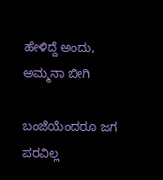ಹೇಳಿದ್ದೆ ಅಂದು, ಅಮ್ಮನಾ ಬೀಗಿ

ಬಂಜೆಯೆಂದರೂ ಜಗ ಪರವಿಲ್ಲ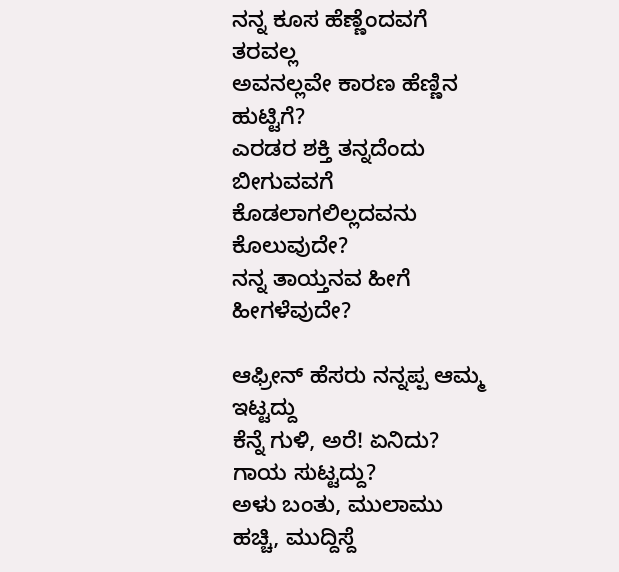ನನ್ನ ಕೂಸ ಹೆಣ್ಣೆಂದವಗೆ ತರವಲ್ಲ
ಅವನಲ್ಲವೇ ಕಾರಣ ಹೆಣ್ಣಿನ ಹುಟ್ಟಿಗೆ?
ಎರಡರ ಶಕ್ತಿ ತನ್ನದೆಂದು ಬೀಗುವವಗೆ
ಕೊಡಲಾಗಲಿಲ್ಲದವನು ಕೊಲುವುದೇ?
ನನ್ನ ತಾಯ್ತನವ ಹೀಗೆ ಹೀಗಳೆವುದೇ?

ಆಫ್ರೀನ್ ಹೆಸರು ನನ್ನಪ್ಪ ಆಮ್ಮ ಇಟ್ಟದ್ದು
ಕೆನ್ನೆ ಗುಳಿ, ಅರೆ! ಏನಿದು? ಗಾಯ ಸುಟ್ಟದ್ದು?
ಅಳು ಬಂತು, ಮುಲಾಮು ಹಚ್ಚಿ, ಮುದ್ದಿಸ್ದೆ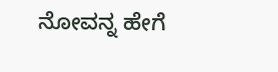ನೋವನ್ನ ಹೇಗೆ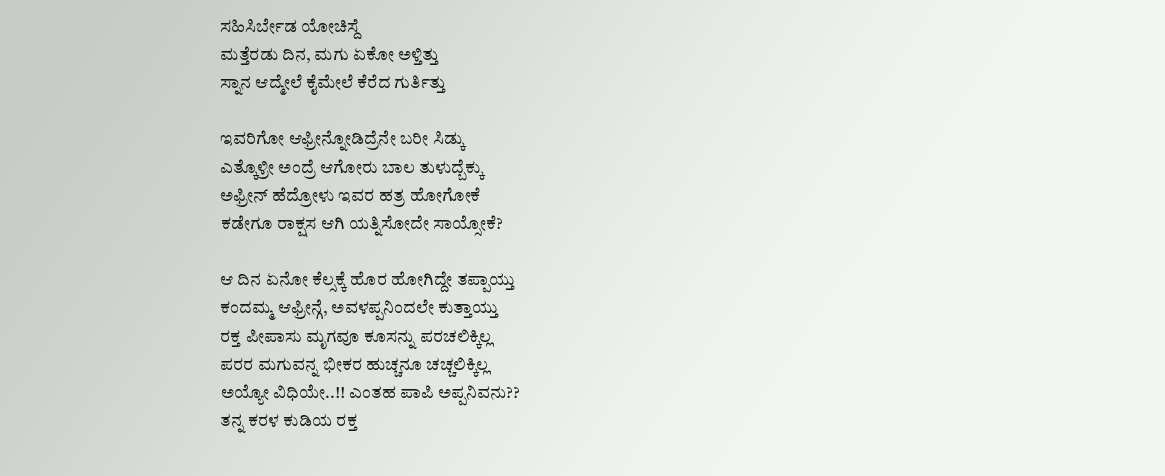ಸಹಿಸಿರ್ಬೇಡ ಯೋಚಿಸ್ದೆ
ಮತ್ತೆರಡು ದಿನ, ಮಗು ಏಕೋ ಅಳ್ತಿತ್ತು
ಸ್ನಾನ ಆದ್ಮೇಲೆ ಕೈಮೇಲೆ ಕೆರೆದ ಗುರ್ತಿತ್ತು

ಇವರಿಗೋ ಆಫ್ರೀನ್ನೋಡಿದ್ರೆನೇ ಬರೀ ಸಿಡ್ಕು
ಎತ್ಕೊಳ್ರೀ ಅಂದ್ರೆ ಆಗೋರು ಬಾಲ ತುಳುದ್ಬೆಕ್ಕು
ಅಫ್ರೀನ್ ಹೆದ್ರೋಳು ಇವರ ಹತ್ರ ಹೋಗೋಕೆ
ಕಡೇಗೂ ರಾಕ್ಷಸ ಆಗಿ ಯತ್ನಿಸೋದೇ ಸಾಯ್ಸೋಕೆ?

ಆ ದಿನ ಏನೋ ಕೆಲ್ಸಕ್ಕೆ ಹೊರ ಹೋಗಿದ್ದೇ ತಪ್ಪಾಯ್ತು
ಕಂದಮ್ಮ ಆಫ್ರೀನ್ಗೆ, ಅವಳಪ್ಪನಿಂದಲೇ ಕುತ್ತಾಯ್ತು
ರಕ್ತ ಪೀಪಾಸು ಮೃಗವೂ ಕೂಸನ್ನು ಪರಚಲಿಕ್ಕಿಲ್ಲ
ಪರರ ಮಗುವನ್ನ ಭೀಕರ ಹುಚ್ಚನೂ ಚಚ್ಚಲಿಕ್ಕಿಲ್ಲ
ಅಯ್ಯೋ ವಿಧಿಯೇ..!! ಎಂತಹ ಪಾಪಿ ಅಪ್ಪನಿವನು??
ತನ್ನ ಕರಳ ಕುಡಿಯ ರಕ್ತ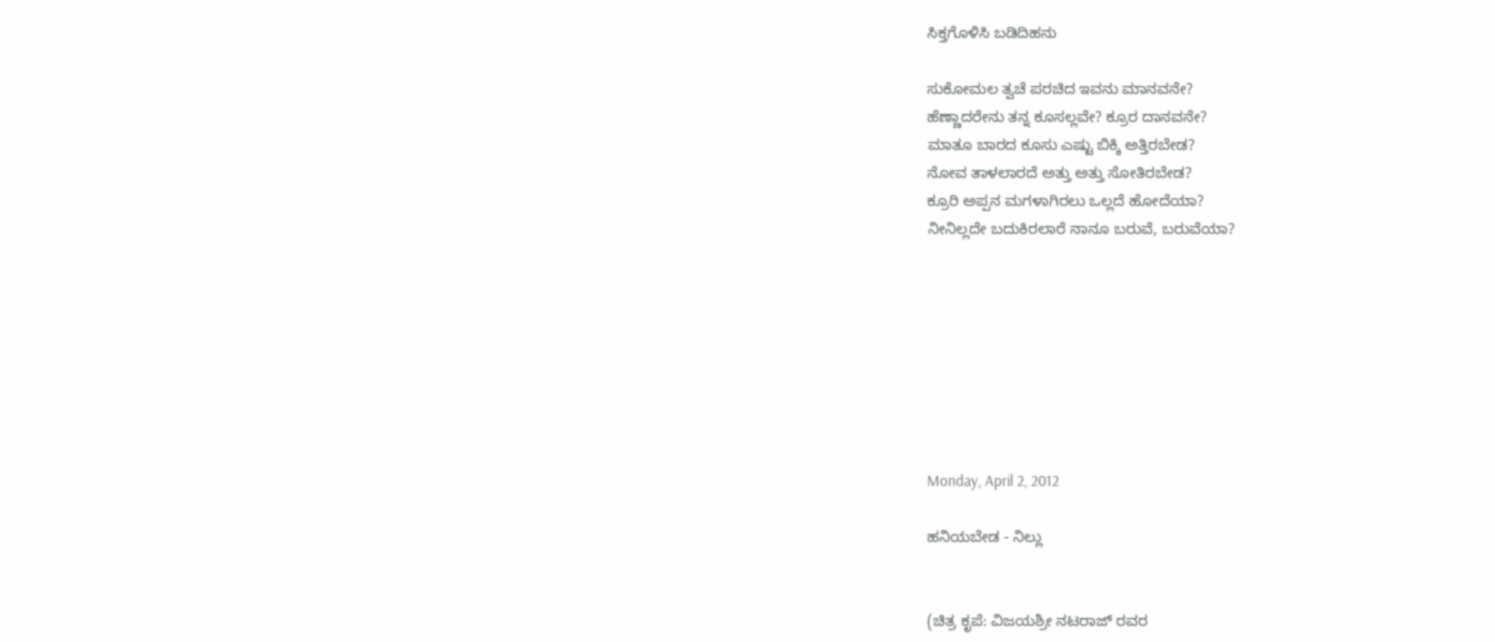ಸಿಕ್ತಗೊಳಿಸಿ ಬಡಿದಿಹನು

ಸುಕೋಮಲ ತ್ವಚೆ ಪರಚಿದ ಇವನು ಮಾನವನೇ?
ಹೆಣ್ಣಾದರೇನು ತನ್ನ ಕೂಸಲ್ಲವೇ? ಕ್ರೂರ ದಾನವನೇ?
ಮಾತೂ ಬಾರದ ಕೂಸು ಎಷ್ಟು ಬಿಕ್ಕಿ ಅತ್ತಿರಬೇಡ?
ನೋವ ತಾಳಲಾರದೆ ಅತ್ತು ಅತ್ತು ಸೋತಿರಬೇಡ?
ಕ್ರೂರಿ ಅಪ್ಪನ ಮಗಳಾಗಿರಲು ಒಲ್ಲದೆ ಹೋದೆಯಾ?
ನೀನಿಲ್ಲದೇ ಬದುಕಿರಲಾರೆ ನಾನೂ ಬರುವೆ, ಬರುವೆಯಾ?








Monday, April 2, 2012

ಹನಿಯಬೇಡ - ನಿಲ್ಲು


(ಚಿತ್ರ ಕೃಪೆ: ವಿಜಯಶ್ರೀ ನಟರಾಜ್ ರವರ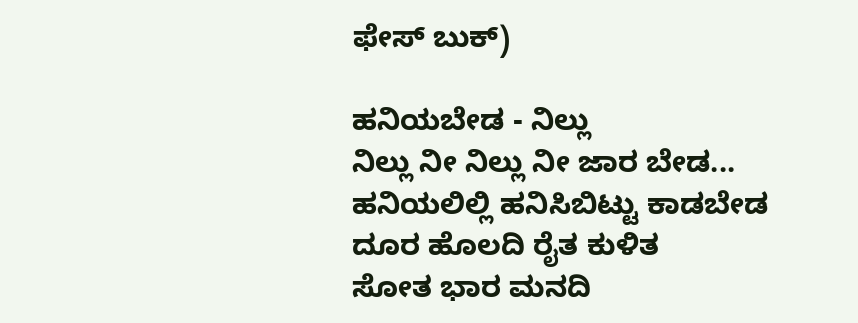ಫೇಸ್ ಬುಕ್)

ಹನಿಯಬೇಡ - ನಿಲ್ಲು
ನಿಲ್ಲು ನೀ ನಿಲ್ಲು ನೀ ಜಾರ ಬೇಡ...
ಹನಿಯಲಿಲ್ಲಿ ಹನಿಸಿಬಿಟ್ಟು ಕಾಡಬೇಡ
ದೂರ ಹೊಲದಿ ರೈತ ಕುಳಿತ
ಸೋತ ಭಾರ ಮನದಿ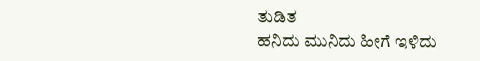ತುಡಿತ
ಹನಿದು ಮುನಿದು ಹೀಗೆ ಇಳಿದು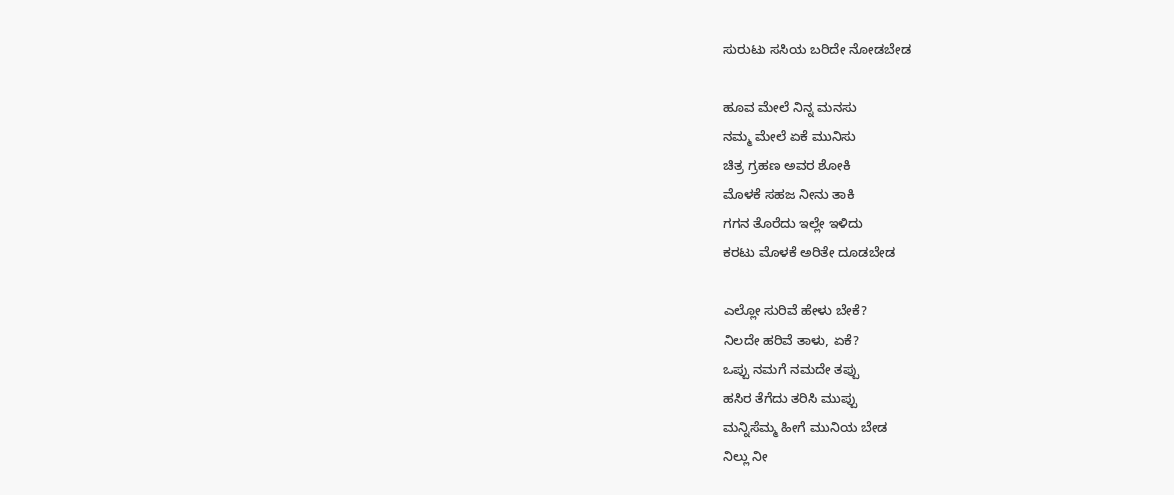ಸುರುಟು ಸಸಿಯ ಬರಿದೇ ನೋಡಬೇಡ

ಹೂವ ಮೇಲೆ ನಿನ್ನ ಮನಸು
ನಮ್ಮ ಮೇಲೆ ಏಕೆ ಮುನಿಸು
ಚಿತ್ರ ಗ್ರಹಣ ಅವರ ಶೋಕಿ
ಮೊಳಕೆ ಸಹಜ ನೀನು ತಾಕಿ
ಗಗನ ತೊರೆದು ಇಲ್ಲೇ ಇಳಿದು
ಕರಟು ಮೊಳಕೆ ಅರಿತೇ ದೂಡಬೇಡ

ಎಲ್ಲೋ ಸುರಿವೆ ಹೇಳು ಬೇಕೆ?
ನಿಲದೇ ಹರಿವೆ ತಾಳು, ಏಕೆ?
ಒಪ್ಪು ನಮಗೆ ನಮದೇ ತಪ್ಪು
ಹಸಿರ ತೆಗೆದು ತರಿಸಿ ಮುಪ್ಪು
ಮನ್ನಿಸೆಮ್ಮ ಹೀಗೆ ಮುನಿಯ ಬೇಡ
ನಿಲ್ಲು ನೀ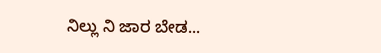ನಿಲ್ಲು ನಿ ಜಾರ ಬೇಡ...